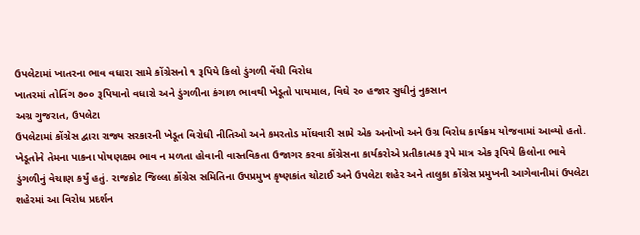ઉપલેટામાં ખાતરના ભાવ વધારા સામે કોંગ્રેસનો ૧ રૂપિયે કિલો ડુંગળી વેંચી વિરોધ
ખાતરમાં તોતિંગ ૭૦૦ રૂપિયાનો વધારો અને ડુંગળીના કંગાળ ભાવથી ખેડૂતો પાયમાલ, વિઘે ૨૦ હજાર સુધીનું નુકસાન
અગ્ર ગુજરાત, ઉપલેટા
ઉપલેટામાં કોંગ્રેસ દ્વારા રાજ્ય સરકારની ખેડૂત વિરોધી નીતિઓ અને કમરતોડ મોંઘવારી સામે એક અનોખો અને ઉગ્ર વિરોધ કાર્યક્રમ યોજવામાં આવ્યો હતો. ખેડૂતોને તેમના પાકના પોષણક્ષમ ભાવ ન મળતા હોવાની વાસ્તવિકતા ઉજાગર કરવા કોંગ્રેસના કાર્યકરોએ પ્રતીકાત્મક રૂપે માત્ર એક રૂપિયે કિલોના ભાવે ડુંગળીનું વેચાણ કર્યું હતું. રાજકોટ જિલ્લા કોંગ્રેસ સમિતિના ઉપપ્રમુખ કૃષ્ણકાંત ચોટાઈ અને ઉપલેટા શહેર અને તાલુકા કોંગ્રેસ પ્રમુખની આગેવાનીમાં ઉપલેટા શહેરમાં આ વિરોધ પ્રદર્શન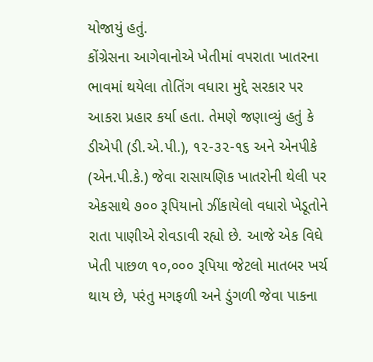યોજાયું હતું.
કોંગ્રેસના આગેવાનોએ ખેતીમાં વપરાતા ખાતરના ભાવમાં થયેલા તોતિંગ વધારા મુદ્દે સરકાર પર આકરા પ્રહાર કર્યા હતા. તેમણે જણાવ્યું હતું કે ડીએપી (ડી.એ.પી.), ૧૨-૩૨-૧૬ અને એનપીકે (એન.પી.કે.) જેવા રાસાયણિક ખાતરોની થેલી પર એકસાથે ૭૦૦ રૂપિયાનો ઝીંકાયેલો વધારો ખેડૂતોને રાતા પાણીએ રોવડાવી રહ્યો છે. આજે એક વિઘે ખેતી પાછળ ૧૦,૦૦૦ રૂપિયા જેટલો માતબર ખર્ચ થાય છે, પરંતુ મગફળી અને ડુંગળી જેવા પાકના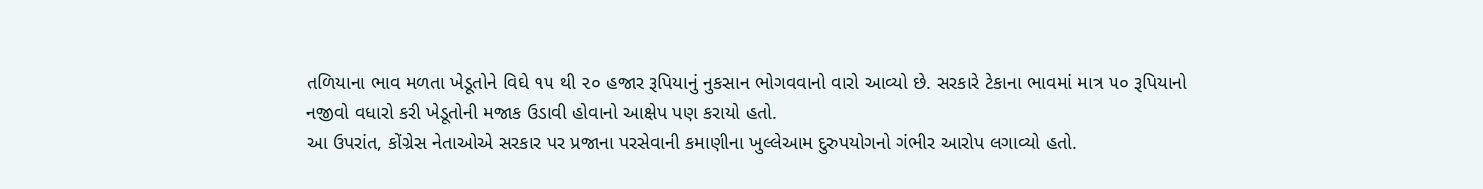તળિયાના ભાવ મળતા ખેડૂતોને વિઘે ૧૫ થી ૨૦ હજાર રૂપિયાનું નુકસાન ભોગવવાનો વારો આવ્યો છે. સરકારે ટેકાના ભાવમાં માત્ર ૫૦ રૂપિયાનો નજીવો વધારો કરી ખેડૂતોની મજાક ઉડાવી હોવાનો આક્ષેપ પણ કરાયો હતો.
આ ઉપરાંત, કોંગ્રેસ નેતાઓએ સરકાર પર પ્રજાના પરસેવાની કમાણીના ખુલ્લેઆમ દુરુપયોગનો ગંભીર આરોપ લગાવ્યો હતો.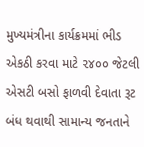મુખ્યમંત્રીના કાર્યક્રમમાં ભીડ એકઠી કરવા માટે ૨૪૦૦ જેટલી એસટી બસો ફાળવી દેવાતા રૂટ બંધ થવાથી સામાન્ય જનતાને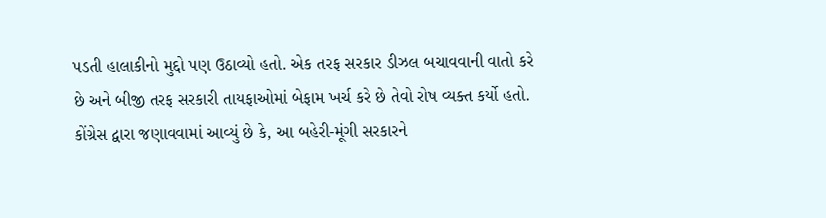પડતી હાલાકીનો મુદ્દો પણ ઉઠાવ્યો હતો. એક તરફ સરકાર ડીઝલ બચાવવાની વાતો કરે છે અને બીજી તરફ સરકારી તાયફાઓમાં બેફામ ખર્ચ કરે છે તેવો રોષ વ્યક્ત કર્યો હતો.
કોંગ્રેસ દ્વારા જણાવવામાં આવ્યું છે કે, આ બહેરી-મૂંગી સરકારને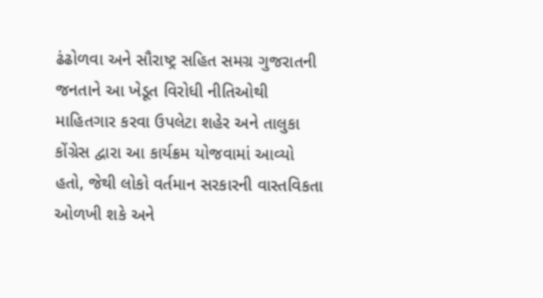ઢંઢોળવા અને સૌરાષ્ટ્ર સહિત સમગ્ર ગુજરાતની જનતાને આ ખેડૂત વિરોધી નીતિઓથી માહિતગાર કરવા ઉપલેટા શહેર અને તાલુકા કોંગ્રેસ દ્વારા આ કાર્યક્રમ યોજવામાં આવ્યો હતો, જેથી લોકો વર્તમાન સરકારની વાસ્તવિકતા ઓળખી શકે અને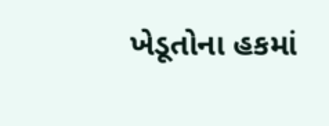ખેડૂતોના હકમાં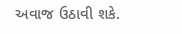અવાજ ઉઠાવી શકે.